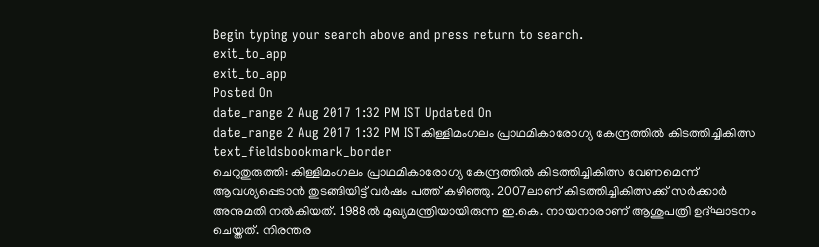Begin typing your search above and press return to search.
exit_to_app
exit_to_app
Posted On
date_range 2 Aug 2017 1:32 PM IST Updated On
date_range 2 Aug 2017 1:32 PM ISTകിള്ളിമംഗലം പ്രാഥമികാരോഗ്യ കേന്ദ്രത്തിൽ കിടത്തിച്ചികിത്സ
text_fieldsbookmark_border
ചെറുതുരുത്തി: കിള്ളിമംഗലം പ്രാഥമികാരോഗ്യ കേന്ദ്രത്തിൽ കിടത്തിച്ചികിത്സ വേണമെന്ന് ആവശ്യപ്പെടാൻ തുടങ്ങിയിട്ട് വർഷം പത്ത് കഴിഞ്ഞു. 2007ലാണ് കിടത്തിച്ചികിത്സക്ക് സർക്കാർ അനുമതി നൽകിയത്. 1988ൽ മുഖ്യമന്ത്രിയായിരുന്ന ഇ.കെ. നായനാരാണ് ആശുപത്രി ഉദ്ഘാടനം ചെയ്തത്. നിരന്തര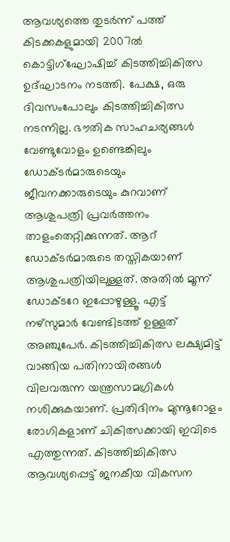ആവശ്യത്തെ തുടർന്ന് പത്ത് കിടക്കകളുമായി 2007ൽ കൊട്ടിഗ്ഘോഷിച്ച് കിടത്തിച്ചികിത്സ ഉദ്ഘാടനം നടത്തി. പേക്ഷ, ഒരു ദിവസംപോലും കിടത്തിച്ചികിത്സ നടന്നില്ല. ഭൗതിക സാഹചര്യങ്ങൾ വേണ്ടുവോളം ഉണ്ടെങ്കിലും ഡോക്ടർമാരുടെയും ജീവനക്കാരുടെയും കുറവാണ് ആശുപത്രി പ്രവർത്തനം താളംതെറ്റിക്കുന്നത്. ആറ് ഡോക്ടർമാരുടെ തസ്തികയാണ് ആശുപത്രിയിലുള്ളത്. അതിൽ മൂന്ന് ഡോക്ടറേ ഇപ്പോഴുള്ളൂ. എട്ട് നഴ്സുമാർ വേണ്ടിടത്ത് ഉള്ളത് അഞ്ചുപേർ. കിടത്തിച്ചികിത്സ ലക്ഷ്യമിട്ട് വാങ്ങിയ പതിനായിരങ്ങൾ വിലവരുന്ന യന്ത്രസാമഗ്രികൾ നശിക്കുകയാണ്. പ്രതിദിനം മുന്നൂറോളം രോഗികളാണ് ചികിത്സക്കായി ഇവിടെ എത്തുന്നത്. കിടത്തിച്ചികിത്സ ആവശ്യപ്പെട്ട് ജനകീയ വികസന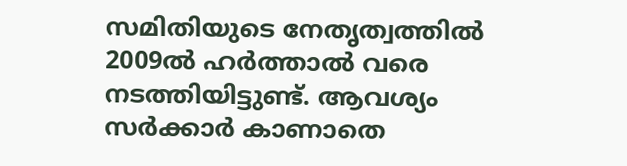സമിതിയുടെ നേതൃത്വത്തിൽ 2009ൽ ഹർത്താൽ വരെ നടത്തിയിട്ടുണ്ട്. ആവശ്യം സർക്കാർ കാണാതെ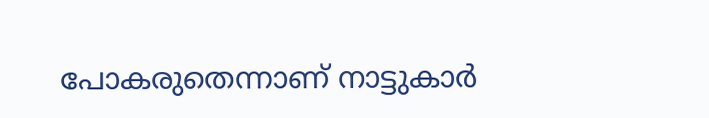പോകരുതെന്നാണ് നാട്ടുകാർ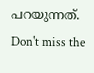പറയുന്നത്.
Don't miss the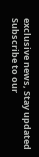exclusive news, Stay updated
Subscribe to our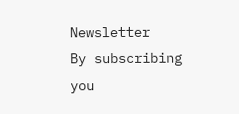Newsletter
By subscribing you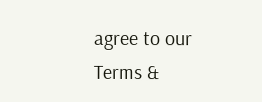agree to our Terms &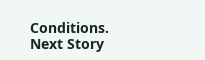Conditions.
Next Story